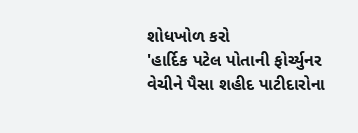શોધખોળ કરો
'હાર્દિક પટેલ પોતાની ફોર્ચ્યુનર વેચીને પૈસા શહીદ પાટીદારોના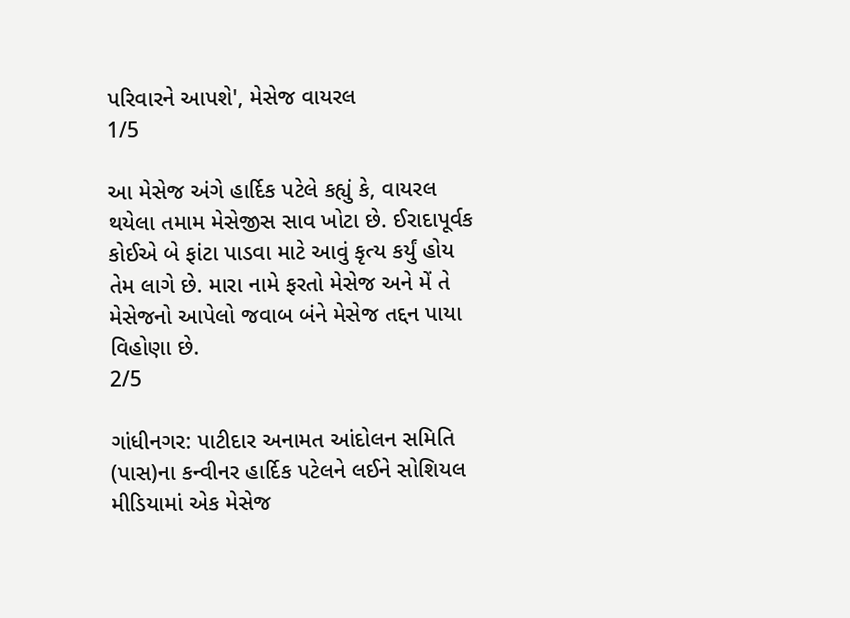પરિવારને આપશે', મેસેજ વાયરલ
1/5

આ મેસેજ અંગે હાર્દિક પટેલે કહ્યું કે, વાયરલ થયેલા તમામ મેસેજીસ સાવ ખોટા છે. ઈરાદાપૂર્વક કોઈએ બે ફાંટા પાડવા માટે આવું કૃત્ય કર્યું હોય તેમ લાગે છે. મારા નામે ફરતો મેસેજ અને મેં તે મેસેજનો આપેલો જવાબ બંને મેસેજ તદ્દન પાયા વિહોણા છે.
2/5

ગાંધીનગર: પાટીદાર અનામત આંદોલન સમિતિ (પાસ)ના કન્વીનર હાર્દિક પટેલને લઈને સોશિયલ મીડિયામાં એક મેસેજ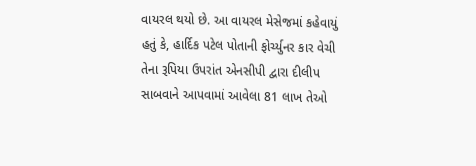વાયરલ થયો છે. આ વાયરલ મેસેજમાં કહેવાયું હતું કે, હાર્દિક પટેલ પોતાની ફોર્ચ્યુનર કાર વેચી તેના રૂપિયા ઉપરાંત એનસીપી દ્વારા દીલીપ સાબવાને આપવામાં આવેલા 81 લાખ તેઓ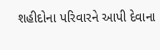શહીદોના પરિવારને આપી દેવાના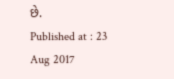છે.
Published at : 23 Aug 2017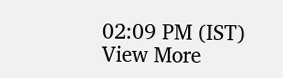02:09 PM (IST)
View More